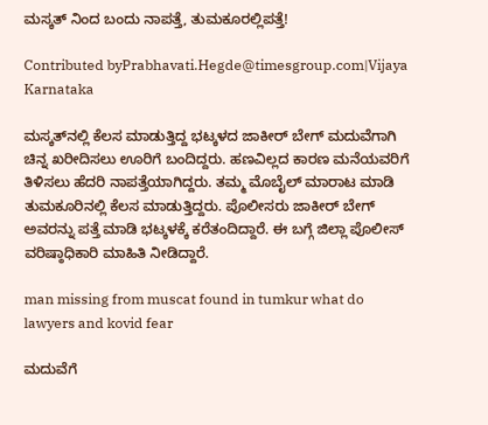ಮಸ್ಕತ್ ನಿಂದ ಬಂದು ನಾಪತ್ತೆ, ತುಮಕೂರಲ್ಲಿಪತ್ತೆ!

Contributed byPrabhavati.Hegde@timesgroup.com|Vijaya Karnataka

ಮಸ್ಕತ್‌ನಲ್ಲಿ ಕೆಲಸ ಮಾಡುತ್ತಿದ್ದ ಭಟ್ಕಳದ ಜಾಕೀರ್‌ ಬೇಗ್‌ ಮದುವೆಗಾಗಿ ಚಿನ್ನ ಖರೀದಿಸಲು ಊರಿಗೆ ಬಂದಿದ್ದರು. ಹಣವಿಲ್ಲದ ಕಾರಣ ಮನೆಯವರಿಗೆ ತಿಳಿಸಲು ಹೆದರಿ ನಾಪತ್ತೆಯಾಗಿದ್ದರು. ತಮ್ಮ ಮೊಬೈಲ್‌ ಮಾರಾಟ ಮಾಡಿ ತುಮಕೂರಿನಲ್ಲಿ ಕೆಲಸ ಮಾಡುತ್ತಿದ್ದರು. ಪೊಲೀಸರು ಜಾಕೀರ್‌ ಬೇಗ್‌ ಅವರನ್ನು ಪತ್ತೆ ಮಾಡಿ ಭಟ್ಕಳಕ್ಕೆ ಕರೆತಂದಿದ್ದಾರೆ. ಈ ಬಗ್ಗೆ ಜಿಲ್ಲಾ ಪೊಲೀಸ್‌ ವರಿಷ್ಠಾಧಿಕಾರಿ ಮಾಹಿತಿ ನೀಡಿದ್ದಾರೆ.

man missing from muscat found in tumkur what do lawyers and kovid fear

ಮದುವೆಗೆ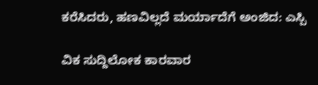ಕರೆಸಿದರು, ಹಣವಿಲ್ಲದೆ ಮರ್ಯಾದೆಗೆ ಅಂಜಿದ: ಎಸ್ಪಿ

ವಿಕ ಸುದ್ದಿಲೋಕ ಕಾರವಾರ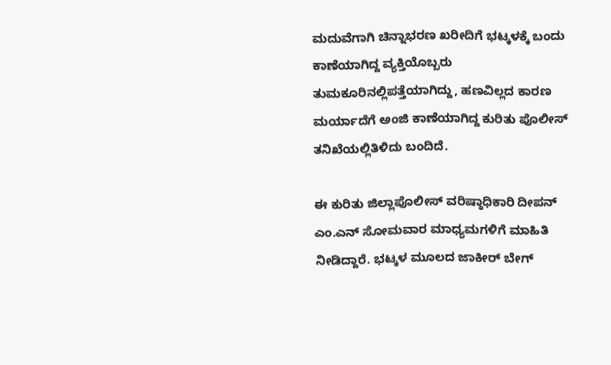ಮದುವೆಗಾಗಿ ಚಿನ್ನಾಭರಣ ಖರೀದಿಗೆ ಭಟ್ಕಳಕ್ಕೆ ಬಂದು ಕಾಣೆಯಾಗಿದ್ದ ವ್ಯಕ್ತಿಯೊಬ್ಬರು ತುಮಕೂರಿನಲ್ಲಿಪತ್ತೆಯಾಗಿದ್ದು, ಹಣವಿಲ್ಲದ ಕಾರಣ ಮರ್ಯಾದೆಗೆ ಅಂಜಿ ಕಾಣೆಯಾಗಿದ್ದ ಕುರಿತು ಪೊಲೀಸ್ ತನಿಖೆಯಲ್ಲಿತಿಳಿದು ಬಂದಿದೆ.

ಈ ಕುರಿತು ಜಿಲ್ಲಾಪೊಲೀಸ್ ವರಿಷ್ಠಾಧಿಕಾರಿ ದೀಪನ್ ಎಂ.ಎನ್ ಸೋಮವಾರ ಮಾಧ್ಯಮಗಳಿಗೆ ಮಾಹಿತಿ ನೀಡಿದ್ದಾರೆ. ಭಟ್ಕಳ ಮೂಲದ ಜಾಕೀರ್ ಬೇಗ್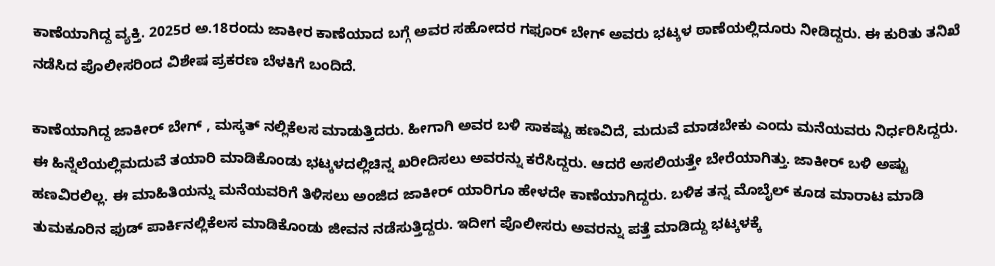ಕಾಣೆಯಾಗಿದ್ದ ವ್ಯಕ್ತಿ. 2025ರ ಅ.18ರಂದು ಜಾಕೀರ ಕಾಣೆಯಾದ ಬಗ್ಗೆ ಅವರ ಸಹೋದರ ಗಫೂರ್ ಬೇಗ್ ಅವರು ಭಟ್ಕಳ ಠಾಣೆಯಲ್ಲಿದೂರು ನೀಡಿದ್ದರು. ಈ ಕುರಿತು ತನಿಖೆ ನಡೆಸಿದ ಪೊಲೀಸರಿಂದ ವಿಶೇಷ ಪ್ರಕರಣ ಬೆಳಕಿಗೆ ಬಂದಿದೆ.

ಕಾಣೆಯಾಗಿದ್ದ ಜಾಕೀರ್ ಬೇಗ್ , ಮಸ್ಕತ್ ನಲ್ಲಿಕೆಲಸ ಮಾಡುತ್ತಿದರು. ಹೀಗಾಗಿ ಅವರ ಬಳಿ ಸಾಕಷ್ಟು ಹಣವಿದೆ, ಮದುವೆ ಮಾಡಬೇಕು ಎಂದು ಮನೆಯವರು ನಿರ್ಧರಿಸಿದ್ದರು. ಈ ಹಿನ್ನೆಲೆಯಲ್ಲಿಮದುವೆ ತಯಾರಿ ಮಾಡಿಕೊಂಡು ಭಟ್ಕಳದಲ್ಲಿಚಿನ್ನ ಖರೀದಿಸಲು ಅವರನ್ನು ಕರೆಸಿದ್ದರು. ಆದರೆ ಅಸಲಿಯತ್ತೇ ಬೇರೆಯಾಗಿತ್ತು. ಜಾಕೀರ್ ಬಳಿ ಅಷ್ಟು ಹಣವಿರಲಿಲ್ಲ. ಈ ಮಾಹಿತಿಯನ್ನು ಮನೆಯವರಿಗೆ ತಿಳಿಸಲು ಅಂಜಿದ ಜಾಕೀರ್ ಯಾರಿಗೂ ಹೇಳದೇ ಕಾಣೆಯಾಗಿದ್ದರು. ಬಳಿಕ ತನ್ನ ಮೊಬೈಲ್ ಕೂಡ ಮಾರಾಟ ಮಾಡಿ ತುಮಕೂರಿನ ಫುಡ್ ಪಾರ್ಕಿನಲ್ಲಿಕೆಲಸ ಮಾಡಿಕೊಂಡು ಜೀವನ ನಡೆಸುತ್ತಿದ್ದರು. ಇದೀಗ ಪೊಲೀಸರು ಅವರನ್ನು ಪತ್ತೆ ಮಾಡಿದ್ದು ಭಟ್ಕಳಕ್ಕೆ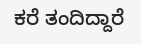ಕರೆ ತಂದಿದ್ದಾರೆ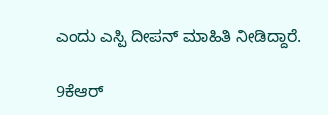ಎಂದು ಎಸ್ಪಿ ದೀಪನ್ ಮಾಹಿತಿ ನೀಡಿದ್ದಾರೆ.

9ಕೆಆರ್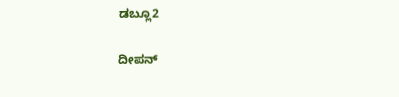ಡಬ್ಲೂ2

ದೀಪನ್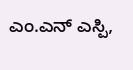ಎಂ.ಎನ್ ಎಸ್ಪಿ,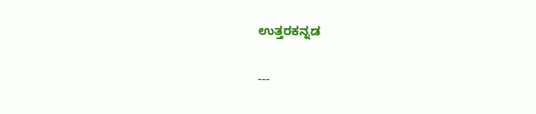ಉತ್ತರಕನ್ನಡ

---